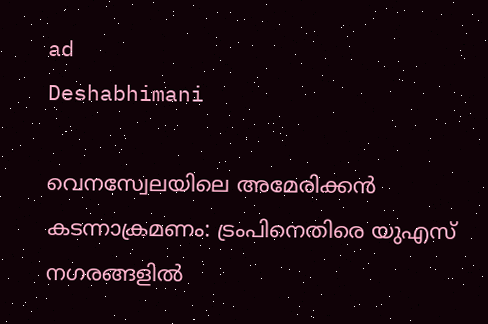ad
Deshabhimani

വെനസ്വേലയിലെ അമേരിക്കൻ കടന്നാക്രമണം: ട്രംപിനെതിരെ യുഎസ് നഗരങ്ങളിൽ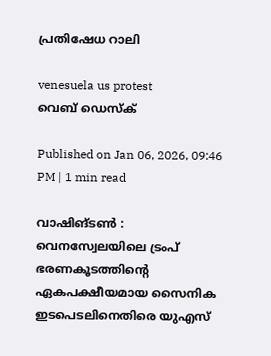പ്രതിഷേധ റാലി

venesuela us protest
വെബ് ഡെസ്ക്

Published on Jan 06, 2026, 09:46 PM | 1 min read

വാഷിങ്ടൺ : വെനസ്വേലയിലെ ട്രംപ് ഭരണകൂടത്തിന്റെ ഏകപക്ഷീയമായ സൈനിക ഇടപെടലിനെതിരെ യുഎസ്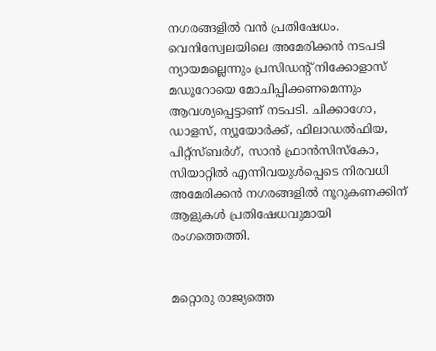നഗരങ്ങളിൽ വൻ പ്രതിഷേധം. വെനിസ്വേലയിലെ അമേരിക്കൻ നടപടി ന്യായമല്ലെന്നും പ്രസിഡന്റ് നിക്കോളാസ് മഡൂറോയെ മോചിപ്പിക്കണമെന്നും ആവശ്യപ്പെട്ടാണ് നടപടി. ചിക്കാഗോ, ഡാളസ്, ന്യൂയോർക്ക്, ഫിലാഡൽഫിയ, പിറ്റ്സ്ബർഗ്, സാൻ ഫ്രാൻസിസ്കോ, സിയാറ്റിൽ എന്നിവയുൾപ്പെടെ നിരവധി അമേരിക്കൻ നഗരങ്ങളിൽ നൂറുകണക്കിന് ആളുകൾ പ്രതിഷേധവുമായി രംഗത്തെത്തി.


മറ്റൊരു രാജ്യത്തെ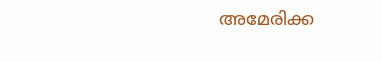അമേരിക്ക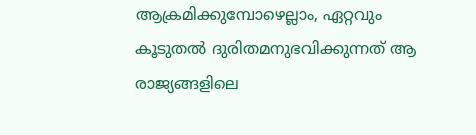ആക്രമിക്കുമ്പോഴെല്ലാം, ഏറ്റവും കൂടുതൽ ദുരിതമനുഭവിക്കുന്നത് ആ രാജ്യങ്ങളിലെ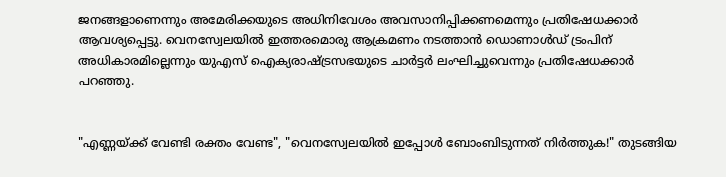ജനങ്ങളാണെന്നും അമേരിക്കയുടെ അധിനിവേശം അവസാനിപ്പിക്കണമെന്നും പ്രതിഷേധക്കാർ ആവശ്യപ്പെട്ടു. വെനസ്വേലയിൽ ഇത്തരമൊരു ആക്രമണം നടത്താൻ ഡൊണാൾഡ് ട്രംപിന് അധികാരമില്ലെന്നും യുഎസ് ഐക്യരാഷ്ട്രസഭയുടെ ചാർട്ടർ ലംഘിച്ചുവെന്നും പ്രതിഷേധക്കാർ പറ‍ഞ്ഞു.


"എണ്ണയ്ക്ക് വേണ്ടി രക്തം വേണ്ട", "വെനസ്വേലയിൽ ഇപ്പോൾ ബോംബിടുന്നത് നിർത്തുക!" തുടങ്ങിയ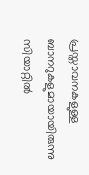പ്രസ്താവനകളുള്ള ബാനറുകളുമായായിരുന്നു സിയാറ്റിൽ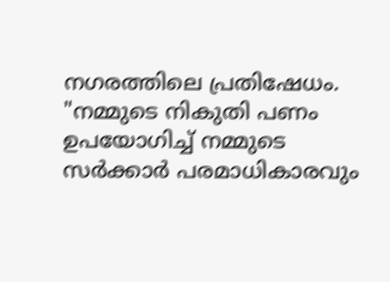നഗരത്തിലെ പ്രതിഷേധം. "നമ്മുടെ നികുതി പണം ഉപയോഗിച്ച് നമ്മുടെ സർക്കാർ പരമാധികാരവും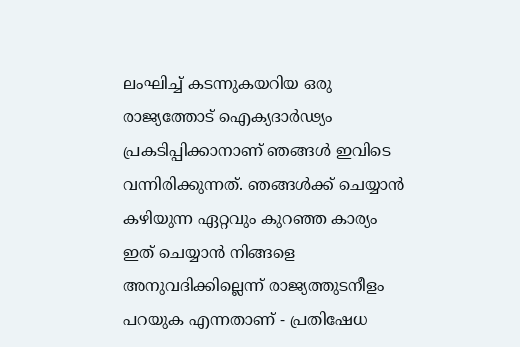ലംഘിച്ച് കടന്നുകയറിയ ഒരു രാജ്യത്തോട് ഐക്യദാർഢ്യം പ്രകടിപ്പിക്കാനാണ് ഞങ്ങൾ ഇവിടെ വന്നിരിക്കുന്നത്. ഞങ്ങൾക്ക് ചെയ്യാൻ കഴിയുന്ന ഏറ്റവും കുറഞ്ഞ കാര്യം ഇത് ചെയ്യാൻ നിങ്ങളെ അനുവദിക്കില്ലെന്ന് രാജ്യത്തുടനീളം പറയുക എന്നതാണ് - പ്രതിഷേധ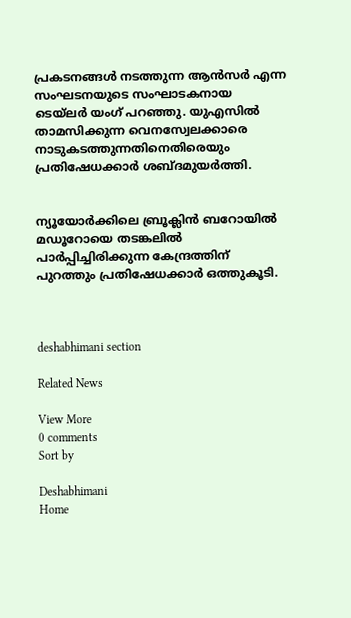പ്രകടനങ്ങൾ നടത്തുന്ന ആൻസർ എന്ന സംഘടനയുടെ സംഘാടകനായ ടെയ്‌ലർ യംഗ് പറഞ്ഞു. യുഎസിൽ താമസിക്കുന്ന വെനസ്വേലക്കാരെ നാടുകടത്തുന്നതിനെതിരെയും പ്രതിഷേധക്കാർ ശബ്ദമുയർത്തി.


ന്യൂയോർക്കിലെ ബ്രൂക്ലിൻ ബറോയിൽ മഡൂറോയെ തടങ്കലിൽ പാർപ്പിച്ചിരിക്കുന്ന കേന്ദ്രത്തിന് പുറത്തും പ്രതിഷേധക്കാർ ഒത്തുകൂടി.



deshabhimani section

Related News

View More
0 comments
Sort by

Deshabhimani
Home